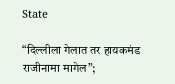State

“दिल्लीला गेलात तर हायकमंड राजीनामा मागेल”;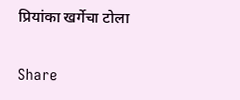प्रियांका खर्गेचा टोला

Share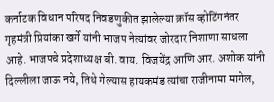कर्नाटक विधान परिषद निवडणुकीत झालेल्या क्रॉस व्होटिंगनंतर गृहमंत्री प्रियांका खर्गे यांनी भाजप नेत्यांवर जोरदार निशाणा साधला आहे. भाजपचे प्रदेशाध्यक्ष बी. वाय. विजयेंद्र आणि आर. अशोक यांनी दिल्लीला जाऊ नये, तिथे गेल्यास हायकमंड त्यांचा राजीनामा मागेल,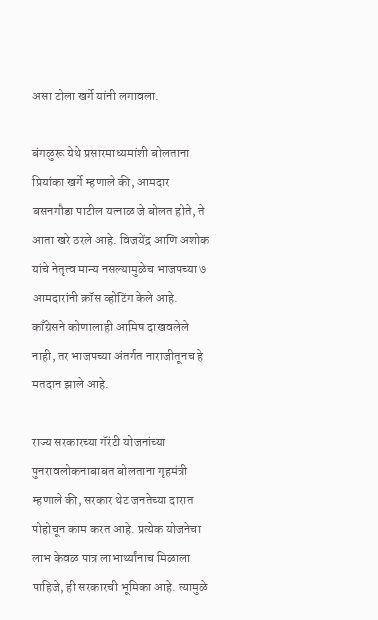असा टोला खर्गे यांनी लगावला.

बंगळुरू येथे प्रसारमाध्यमांशी बोलताना प्रियांका खर्गे म्हणाले की, आमदार बसनगौडा पाटील यत्नाळ जे बोलत होते, ते आता खरे ठरले आहे. विजयेंद्र आणि अशोक यांचे नेतृत्व मान्य नसल्यामुळेच भाजपच्या ७ आमदारांनी क्रॉस व्होटिंग केले आहे. काँग्रेसने कोणालाही आमिष दाखवलेले नाही, तर भाजपच्या अंतर्गत नाराजीतूनच हे मतदान झाले आहे.

राज्य सरकारच्या गॅरंटी योजनांच्या पुनरावलोकनाबाबत बोलताना गृहमंत्री म्हणाले की, सरकार थेट जनतेच्या दारात पोहोचून काम करत आहे. प्रत्येक योजनेचा लाभ केवळ पात्र लाभार्थ्यांनाच मिळाला पाहिजे, ही सरकारची भूमिका आहे. त्यामुळे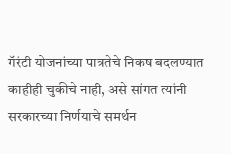गॅरंटी योजनांच्या पात्रतेचे निकष बदलण्यात काहीही चुकीचे नाही, असे सांगत त्यांनी सरकारच्या निर्णयाचे समर्थन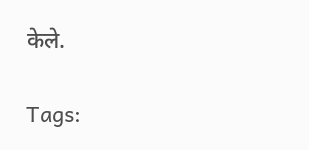केले.

Tags: